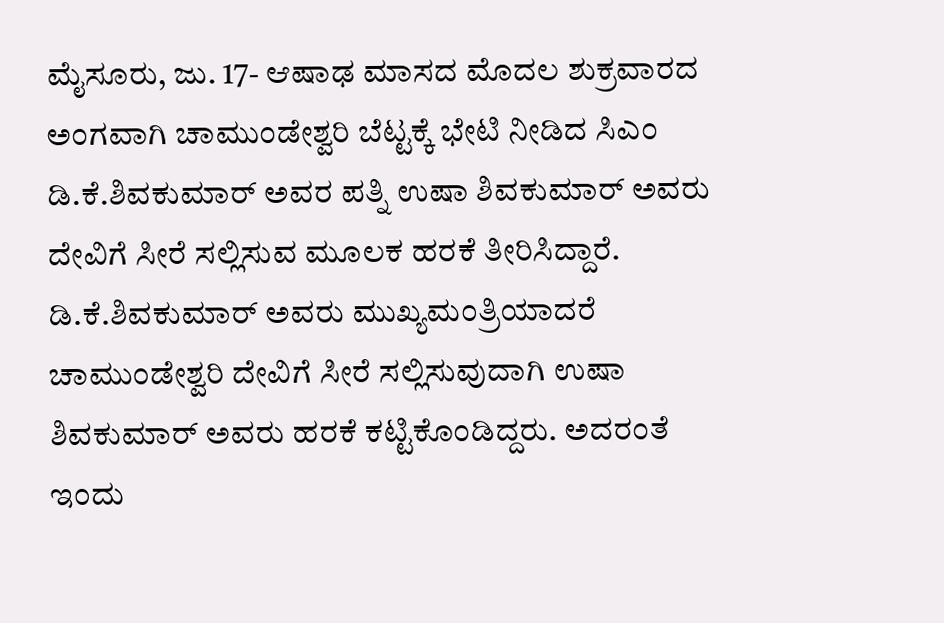ಮೈಸೂರು, ಜು. 17- ಆಷಾಢ ಮಾಸದ ಮೊದಲ ಶುಕ್ರವಾರದ ಅಂಗವಾಗಿ ಚಾಮುಂಡೇಶ್ವರಿ ಬೆಟ್ಟಕ್ಕೆ ಭೇಟಿ ನೀಡಿದ ಸಿಎಂ ಡಿ.ಕೆ.ಶಿವಕುಮಾರ್ ಅವರ ಪತ್ನಿ ಉಷಾ ಶಿವಕುಮಾರ್ ಅವರು ದೇವಿಗೆ ಸೀರೆ ಸಲ್ಲಿಸುವ ಮೂಲಕ ಹರಕೆ ತೀರಿಸಿದ್ದಾರೆ.
ಡಿ.ಕೆ.ಶಿವಕುಮಾರ್ ಅವರು ಮುಖ್ಯಮಂತ್ರಿಯಾದರೆ ಚಾಮುಂಡೇಶ್ವರಿ ದೇವಿಗೆ ಸೀರೆ ಸಲ್ಲಿಸುವುದಾಗಿ ಉಷಾ ಶಿವಕುಮಾರ್ ಅವರು ಹರಕೆ ಕಟ್ಟಿಕೊಂಡಿದ್ದರು. ಅದರಂತೆ ಇಂದು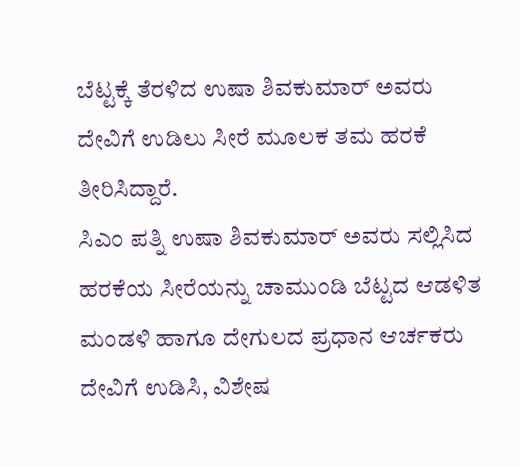ಬೆಟ್ಟಕ್ಕೆ ತೆರಳಿದ ಉಷಾ ಶಿವಕುಮಾರ್ ಅವರು ದೇವಿಗೆ ಉಡಿಲು ಸೀರೆ ಮೂಲಕ ತಮ ಹರಕೆ ತೀರಿಸಿದ್ದಾರೆ.
ಸಿಎಂ ಪತ್ನಿ ಉಷಾ ಶಿವಕುಮಾರ್ ಅವರು ಸಲ್ಲಿಸಿದ ಹರಕೆಯ ಸೀರೆಯನ್ನು ಚಾಮುಂಡಿ ಬೆಟ್ಟದ ಆಡಳಿತ ಮಂಡಳಿ ಹಾಗೂ ದೇಗುಲದ ಪ್ರಧಾನ ಆರ್ಚಕರು ದೇವಿಗೆ ಉಡಿಸಿ, ವಿಶೇಷ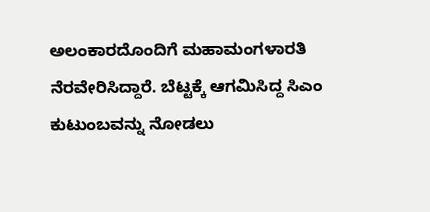ಅಲಂಕಾರದೊಂದಿಗೆ ಮಹಾಮಂಗಳಾರತಿ ನೆರವೇರಿಸಿದ್ದಾರೆ. ಬೆಟ್ಟಕ್ಕೆ ಆಗಮಿಸಿದ್ದ ಸಿಎಂ ಕುಟುಂಬವನ್ನು ನೋಡಲು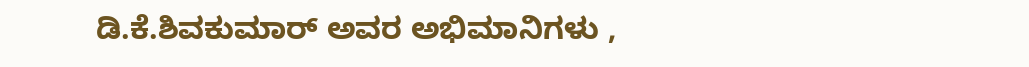ಡಿ.ಕೆ.ಶಿವಕುಮಾರ್ ಅವರ ಅಭಿಮಾನಿಗಳು ,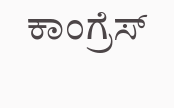ಕಾಂಗ್ರೆಸ್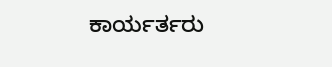ಕಾರ್ಯರ್ತರು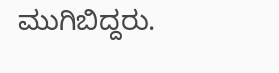ಮುಗಿಬಿದ್ದರು.